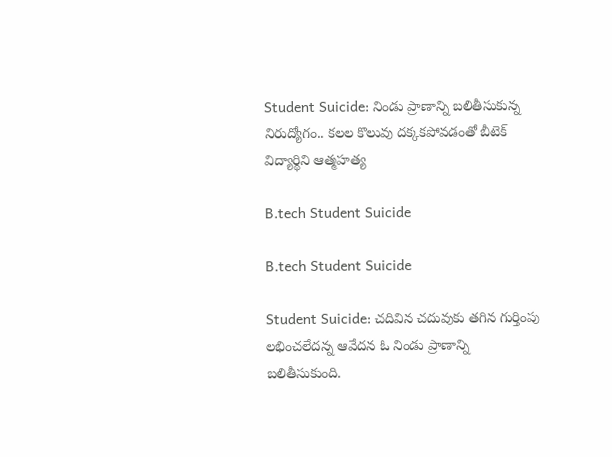Student Suicide: నిండు ప్రాణాన్ని బలితీసుకున్న నిరుద్యోగం.. కలల కొలువు దక్కకపోవడంతో బీటెక్ విద్యార్థిని ఆత్మహత్య

B.tech Student Suicide

B.tech Student Suicide

Student Suicide: చదివిన చదువుకు తగిన గుర్తింపు లభించలేదన్న ఆవేదన ఓ నిండు ప్రాణాన్ని బలితీసుకుంది.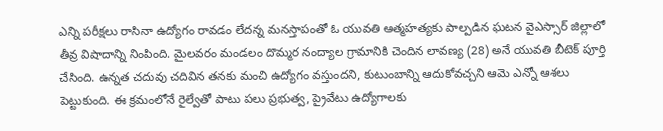ఎన్ని పరీక్షలు రాసినా ఉద్యోగం రావడం లేదన్న మనస్తాపంతో ఓ యువతి ఆత్మహత్యకు పాల్పడిన ఘటన వైఎస్సార్ జిల్లాలో తీవ్ర విషాదాన్ని నింపింది. మైలవరం మండలం దొమ్మర నంద్యాల గ్రామానికి చెందిన లావణ్య (28) అనే యువతి బీటెక్ పూర్తి చేసింది. ఉన్నత చదువు చదివిన తనకు మంచి ఉద్యోగం వస్తుందని, కుటుంబాన్ని ఆదుకోవచ్చని ఆమె ఎన్నో ఆశలు పెట్టుకుంది. ఈ క్రమంలోనే రైల్వేతో పాటు పలు ప్రభుత్వ, ప్రైవేటు ఉద్యోగాలకు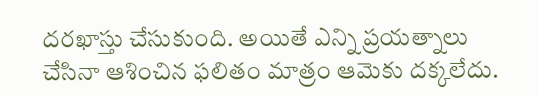దరఖాస్తు చేసుకుంది. అయితే ఎన్ని ప్రయత్నాలు చేసినా ఆశించిన ఫలితం మాత్రం ఆమెకు దక్కలేదు.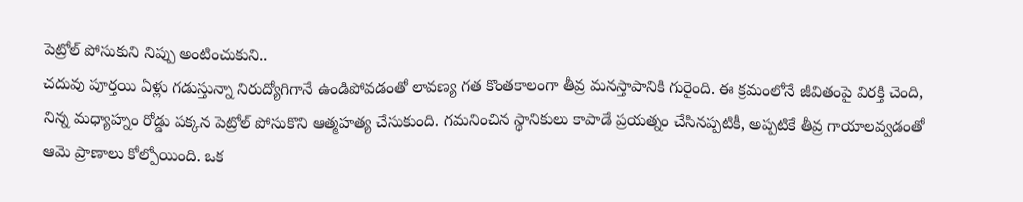పెట్రోల్ పోసుకుని నిప్పు అంటించుకుని..
చదువు పూర్తయి ఏళ్లు గడుస్తున్నా నిరుద్యోగిగానే ఉండిపోవడంతో లావణ్య గత కొంతకాలంగా తీవ్ర మనస్తాపానికి గురైంది. ఈ క్రమంలోనే జీవితంపై విరక్తి చెంది, నిన్న మధ్యాహ్నం రోడ్డు పక్కన పెట్రోల్ పోసుకొని ఆత్మహత్య చేసుకుంది. గమనించిన స్థానికులు కాపాడే ప్రయత్నం చేసినప్పటికీ, అప్పటికే తీవ్ర గాయాలవ్వడంతో ఆమె ప్రాణాలు కోల్పోయింది. ఒక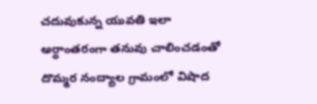చదువుకున్న యువతి ఇలా అర్ధాంతరంగా తనువు చాలించడంతో దొమ్మర నంద్యాల గ్రామంలో విషాద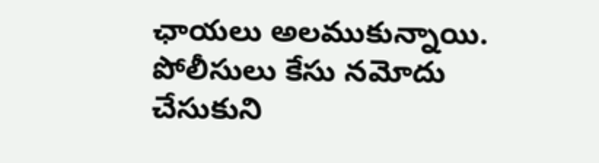ఛాయలు అలముకున్నాయి. పోలీసులు కేసు నమోదు చేసుకుని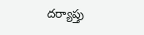దర్యాప్తు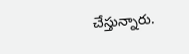చేస్తున్నారు.